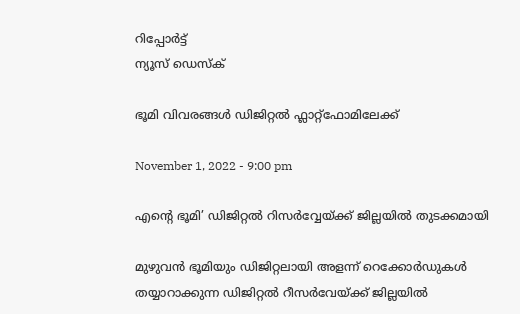റിപ്പോര്‍ട്ട്
ന്യൂസ് ഡെസ്ക്

ഭൂമി വിവരങ്ങൾ ഡിജിറ്റൽ ഫ്ലാറ്റ്ഫോമിലേക്ക്

November 1, 2022 - 9:00 pm

എന്റെ ഭൂമി’ ഡിജിറ്റൽ റിസർവ്വേയ്ക്ക് ജില്ലയിൽ തുടക്കമായി

മുഴുവന്‍ ഭൂമിയും ഡിജിറ്റലായി അളന്ന് റെക്കോര്‍ഡുകള്‍ തയ്യാറാക്കുന്ന ഡിജിറ്റല്‍ റീസര്‍വേയ്ക്ക് ജില്ലയിൽ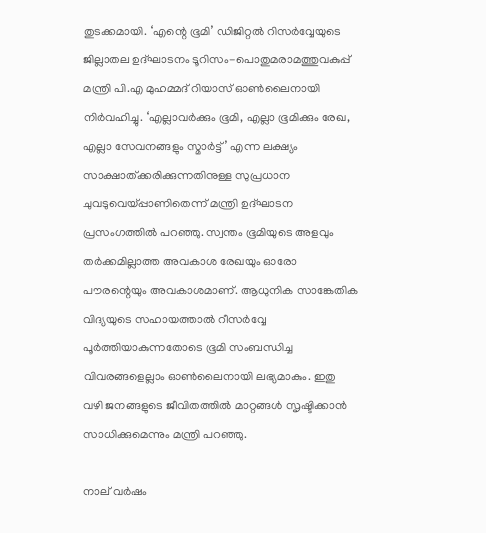തുടക്കമായി. ‘എന്റെ ഭൂമി’ ഡിജിറ്റൽ റിസർവ്വേയുടെ ജില്ലാതല ഉദ്ഘാടനം ടൂറിസം-പൊതുമരാമത്തുവകുപ്പ് മന്ത്രി പി.എ മുഹമ്മദ് റിയാസ് ഓൺലൈനായി നിര്‍വഹിച്ചു. ‘എല്ലാവര്‍ക്കും ഭൂമി, എല്ലാ ഭൂമിക്കും രേഖ, എല്ലാ സേവനങ്ങളും സ്മാര്‍ട്ട്’ എന്ന ലക്ഷ്യം സാക്ഷാത്ക്കരിക്കുന്നതിനുള്ള സുപ്രധാന ചുവടുവെയ്പ്പാണിതെന്ന് മന്ത്രി ഉദ്ഘാടന പ്രസംഗത്തിൽ പറഞ്ഞു. സ്വന്തം ഭൂമിയുടെ അളവും തർക്കമില്ലാത്ത അവകാശ രേഖയും ഓരോ പൗരന്റെയും അവകാശമാണ്. ആധുനിക സാങ്കേതിക വിദ്യയുടെ സഹായത്താൽ റീസർവ്വേ പൂർത്തിയാകുന്നതോടെ ഭൂമി സംബന്ധിച്ച വിവരങ്ങളെല്ലാം ഓൺലൈനായി ലഭ്യമാകും. ഇതു വഴി ജനങ്ങളുടെ ജീവിതത്തിൽ മാറ്റങ്ങൾ സൃഷ്ടിക്കാൻ സാധിക്കുമെന്നും മന്ത്രി പറഞ്ഞു.

നാല് വര്‍ഷം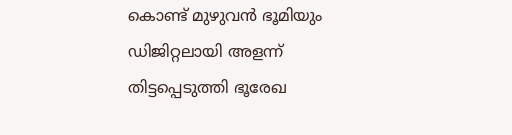കൊണ്ട് മുഴുവന്‍ ഭൂമിയും ഡിജിറ്റലായി അളന്ന് തിട്ടപ്പെടുത്തി ഭൂരേഖ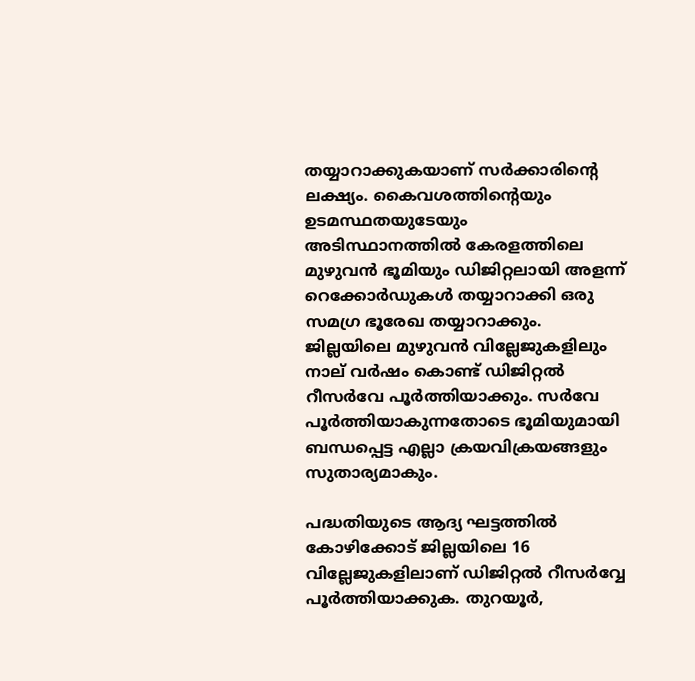തയ്യാറാക്കുകയാണ് സര്‍ക്കാരിന്റെ ലക്ഷ്യം. കൈവശത്തിന്റെയും ഉടമസ്ഥതയുടേയും അടിസ്ഥാനത്തില്‍ കേരളത്തിലെ മുഴുവന്‍ ഭൂമിയും ഡിജിറ്റലായി അളന്ന് റെക്കോര്‍ഡുകള്‍ തയ്യാറാക്കി ഒരു സമഗ്ര ഭൂരേഖ തയ്യാറാക്കും. ജില്ലയിലെ മുഴുവൻ വില്ലേജുകളിലും നാല് വര്‍ഷം കൊണ്ട് ഡിജിറ്റല്‍ റീസര്‍വേ പൂര്‍ത്തിയാക്കും. സര്‍വേ പൂര്‍ത്തിയാകുന്നതോടെ ഭൂമിയുമായി ബന്ധപ്പെട്ട എല്ലാ ക്രയവിക്രയങ്ങളും സുതാര്യമാകും.

പദ്ധതിയുടെ ആദ്യ ഘട്ടത്തിൽ കോഴിക്കോട് ജില്ലയിലെ 16 വില്ലേജുകളിലാണ് ഡിജിറ്റൽ റീസർവ്വേ പൂർത്തിയാക്കുക. തുറയൂർ,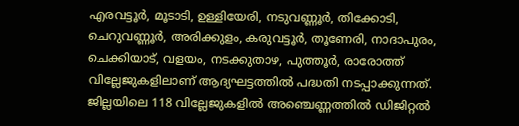എരവട്ടൂർ, മൂടാടി, ഉള്ളിയേരി, നടുവണ്ണൂർ, തിക്കോടി, ചെറുവണ്ണൂർ, അരിക്കുളം, കരുവട്ടൂർ, തൂണേരി, നാദാപുരം, ചെക്കിയാട്, വളയം, നടക്കുതാഴ, പുത്തൂർ, രാരോത്ത് വില്ലേജുകളിലാണ് ആദ്യഘട്ടത്തിൽ പദ്ധതി നടപ്പാക്കുന്നത്. ജില്ലയിലെ 118 വില്ലേജുകളിൽ അഞ്ചെണ്ണത്തിൽ ഡിജിറ്റൽ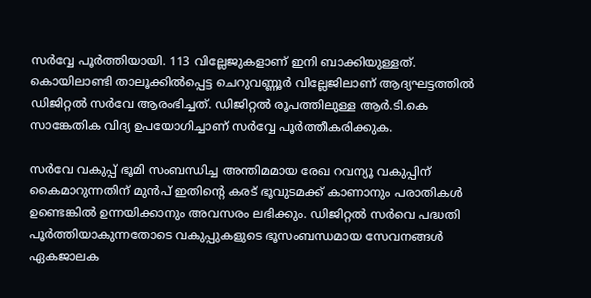സർവ്വേ പൂർത്തിയായി. 113 വില്ലേജുകളാണ് ഇനി ബാക്കിയുള്ളത്. കൊയിലാണ്ടി താലൂക്കിൽപ്പെട്ട ചെറുവണ്ണൂർ വില്ലേജിലാണ് ആദ്യഘട്ടത്തിൽ ഡിജിറ്റൽ സർവേ ആരംഭിച്ചത്. ഡിജിറ്റല്‍ രൂപത്തിലുള്ള ആര്‍.ടി.കെ സാങ്കേതിക വിദ്യ ഉപയോഗിച്ചാണ് സര്‍വ്വേ പൂര്‍ത്തീകരിക്കുക.

സര്‍വേ വകുപ്പ് ഭൂമി സംബന്ധിച്ച അന്തിമമായ രേഖ റവന്യൂ വകുപ്പിന് കൈമാറുന്നതിന് മുന്‍പ് ഇതിന്റെ കരട് ഭൂവുടമക്ക് കാണാനും പരാതികള്‍ ഉണ്ടെങ്കില്‍ ഉന്നയിക്കാനും അവസരം ലഭിക്കും. ഡിജിറ്റല്‍ സര്‍വെ പദ്ധതി പൂര്‍ത്തിയാകുന്നതോടെ വകുപ്പുകളുടെ ഭൂസംബന്ധമായ സേവനങ്ങള്‍ ഏകജാലക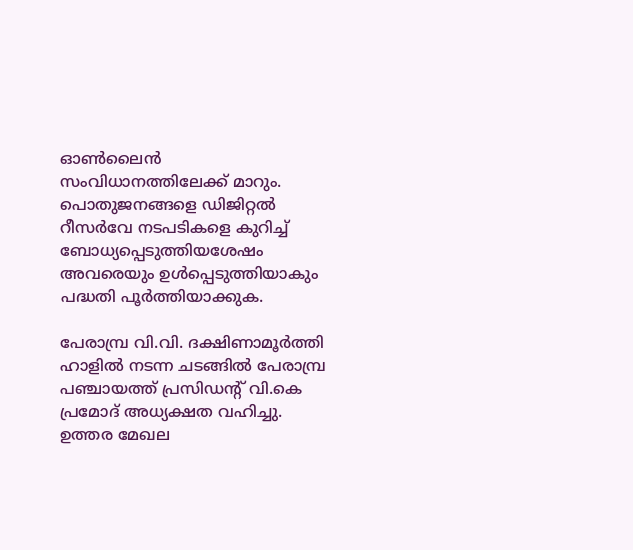ഓണ്‍ലൈന്‍ സംവിധാനത്തിലേക്ക് മാറും. പൊതുജനങ്ങളെ ഡിജിറ്റല്‍ റീസര്‍വേ നടപടികളെ കുറിച്ച് ബോധ്യപ്പെടുത്തിയശേഷം അവരെയും ഉള്‍പ്പെടുത്തിയാകും പദ്ധതി പൂര്‍ത്തിയാക്കുക.

പേരാമ്പ്ര വി.വി. ദക്ഷിണാമൂര്‍ത്തി ഹാളില്‍ നടന്ന ചടങ്ങില്‍ പേരാമ്പ്ര പഞ്ചായത്ത് പ്രസിഡന്റ് വി.കെ പ്രമോദ് അധ്യക്ഷത വഹിച്ചു. ഉത്തര മേഖല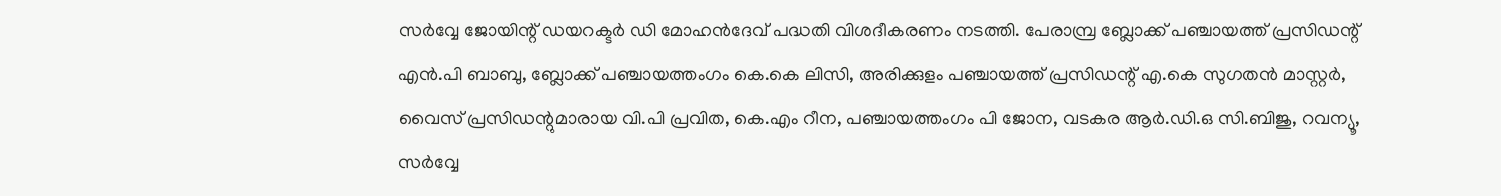സർവ്വേ ജോയിന്റ് ഡയറക്ടർ ഡി മോഹൻദേവ് പദ്ധതി വിശദീകരണം നടത്തി. പേരാമ്പ്ര ബ്ലോക്ക് പഞ്ചായത്ത് പ്രസിഡന്റ് എൻ.പി ബാബു, ബ്ലോക്ക് പഞ്ചായത്തംഗം കെ.കെ ലിസി, അരിക്കുളം പഞ്ചായത്ത് പ്രസിഡന്റ് എ.കെ സുഗതൻ മാസ്റ്റർ, വൈസ് പ്രസിഡന്റുമാരായ വി.പി പ്രവിത, കെ.എം റീന, പഞ്ചായത്തംഗം പി ജോന, വടകര ആർ.ഡി.ഒ സി.ബിജു, റവന്യൂ, സർവ്വേ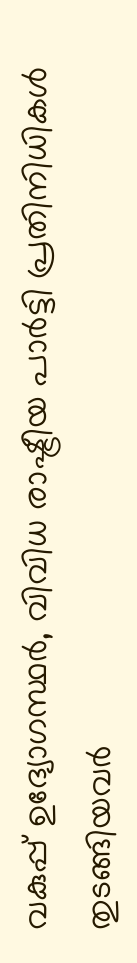വകുപ്പ് ഉദ്യോഗസ്ഥർ, വിവിധ രാഷ്ട്രീയ പാർട്ടി പ്രതിനിധികൾ തുടങ്ങിയവർ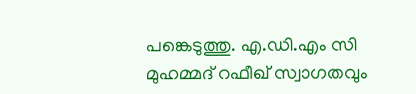പങ്കെടുത്തു. എ.ഡി.എം സി മുഹമ്മദ് റഫീഖ് സ്വാഗതവും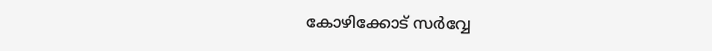കോഴിക്കോട് സർവ്വേ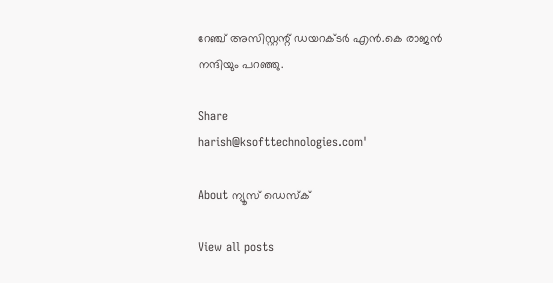റേഞ്ച് അസിസ്റ്റന്റ് ഡയറക്ടർ എൻ.കെ രാജൻ നന്ദിയും പറഞ്ഞു.

Share
harish@ksofttechnologies.com'

About ന്യൂസ് ഡെസ്ക്

View all posts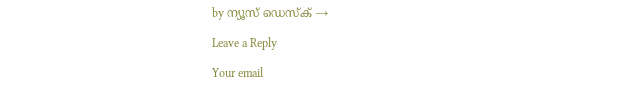by ന്യൂസ് ഡെസ്ക് →

Leave a Reply

Your email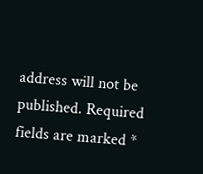address will not be published. Required fields are marked *